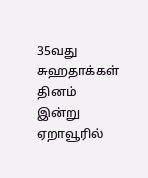35வது சுஹதாக்கள் தினம் இன்று ஏறாவூரில்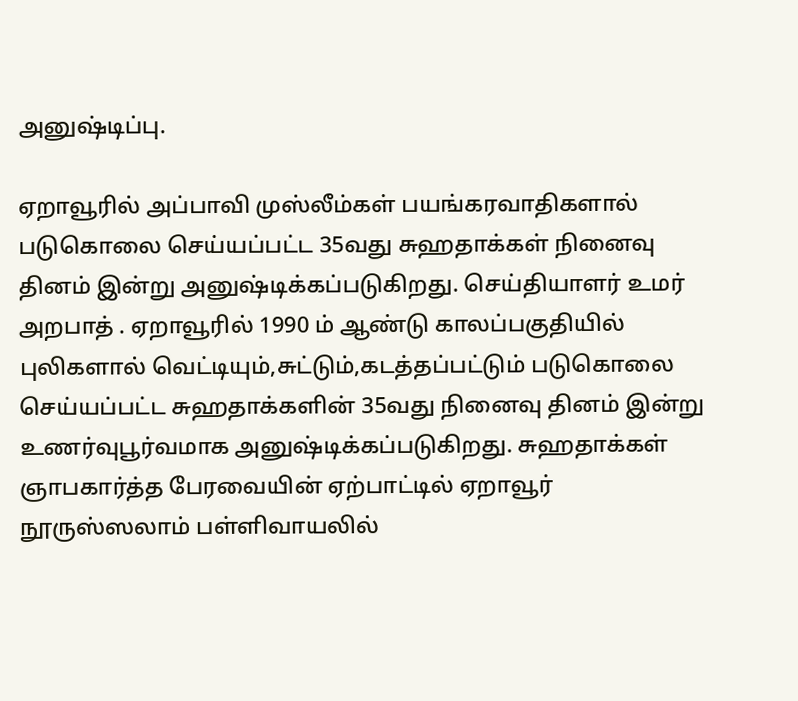அனுஷ்டிப்பு.

ஏறாவூரில் அப்பாவி முஸ்லீம்கள் பயங்கரவாதிகளால் படுகொலை செய்யப்பட்ட 35வது சுஹதாக்கள் நினைவு தினம் இன்று அனுஷ்டிக்கப்படுகிறது. செய்தியாளர் உமர் அறபாத் . ஏறாவூரில் 1990 ம் ஆண்டு காலப்பகுதியில் புலிகளால் வெட்டியும்,சுட்டும்,கடத்தப்பட்டும் படுகொலை செய்யப்பட்ட சுஹதாக்களின் 35வது நினைவு தினம் இன்று உணர்வுபூர்வமாக அனுஷ்டிக்கப்படுகிறது. சுஹதாக்கள் ஞாபகார்த்த பேரவையின் ஏற்பாட்டில் ஏறாவூர் நூருஸ்ஸலாம் பள்ளிவாயலில்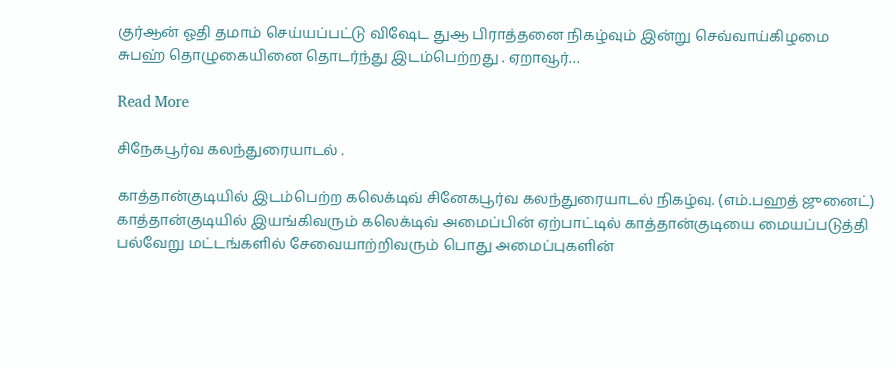குர்ஆன் ஓதி தமாம் செய்யப்பட்டு விஷேட துஆ பிராத்தனை நிகழ்வும் இன்று செவ்வாய்கிழமை சுபஹ் தொழுகையினை தொடர்ந்து இடம்பெற்றது . ஏறாவூர்…

Read More

சிநேகபூர்வ கலந்துரையாடல் .

காத்தான்குடியில் இடம்பெற்ற கலெக்டிவ் சினேகபூர்வ கலந்துரையாடல் நிகழ்வு. (எம்.பஹத் ஜுனைட்) காத்தான்குடியில் இயங்கிவரும் கலெக்டிவ் அமைப்பின் ஏற்பாட்டில் காத்தான்குடியை மையப்படுத்தி பல்வேறு மட்டங்களில் சேவையாற்றிவரும் பொது அமைப்புகளின்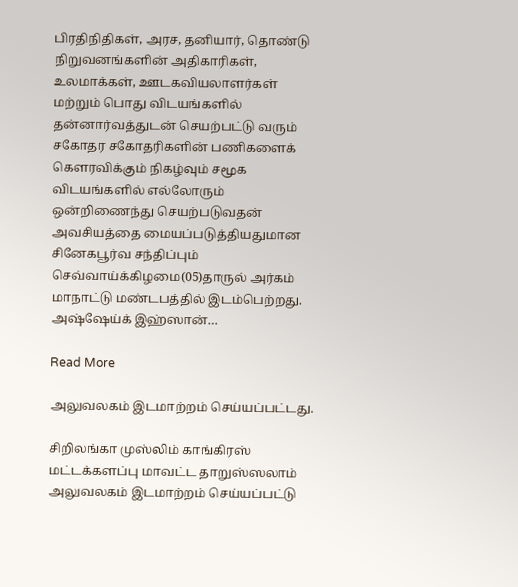பிரதிநிதிகள், அரச, தனியார், தொண்டு நிறுவனங்களின் அதிகாரிகள், உலமாக்கள், ஊடகவியலாளர்கள் மற்றும் பொது விடயங்களில் தன்னார்வத்துடன் செயற்பட்டு வரும் சகோதர சகோதரிகளின் பணிகளைக் கெளரவிக்கும் நிகழ்வும் சமூக விடயங்களில் எல்லோரும் ஒன்றிணைந்து செயற்படுவதன் அவசியத்தை மையப்படுத்தியதுமான சினேகபூர்வ சந்திப்பும் செவ்வாய்க்கிழமை(05)தாருல் அர்கம் மாநாட்டு மண்டபத்தில் இடம்பெற்றது. அஷ்ஷேய்க் இஹ்ஸான்…

Read More

அலுவலகம் இடமாற்றம் செய்யப்பட்டது.

சிறிலங்கா முஸ்லிம் காங்கிரஸ் மட்டக்களப்பு மாவட்ட தாறுஸ்ஸலாம் அலுவலகம் இடமாற்றம் செய்யப்பட்டு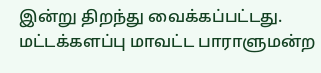இன்று திறந்து வைக்கப்பட்டது. மட்டக்களப்பு மாவட்ட பாராளுமன்ற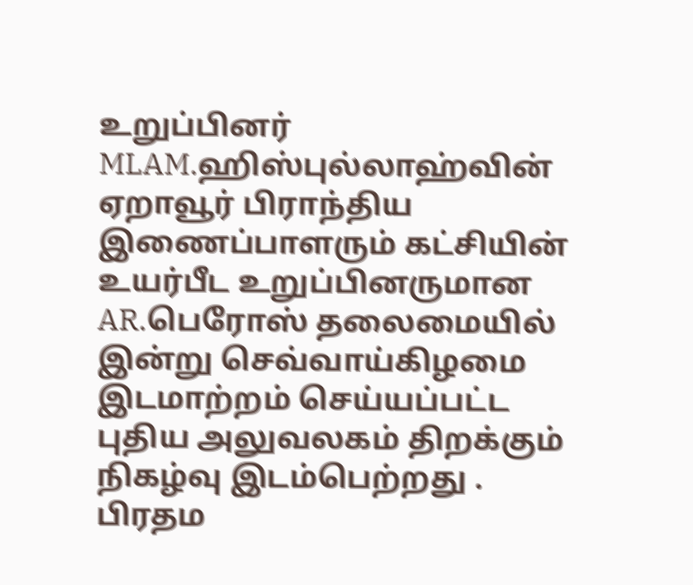உறுப்பினர் MLAM.ஹிஸ்புல்லாஹ்வின் ஏறாவூர் பிராந்திய இணைப்பாளரும் கட்சியின் உயர்பீட உறுப்பினருமான AR.பெரோஸ் தலைமையில் இன்று செவ்வாய்கிழமை இடமாற்றம் செய்யப்பட்ட புதிய அலுவலகம் திறக்கும் நிகழ்வு இடம்பெற்றது . பிரதம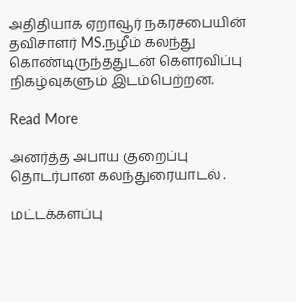அதிதியாக ஏறாவூர் நகரசபையின் தவிசாளர் MS.நழீம் கலந்து கொண்டிருந்ததுடன் கௌரவிப்பு நிகழ்வுகளும் இடம்பெற்றன.

Read More

அனர்த்த அபாய குறைப்பு தொடர்பான கலந்துரையாடல் .

மட்டக்களப்பு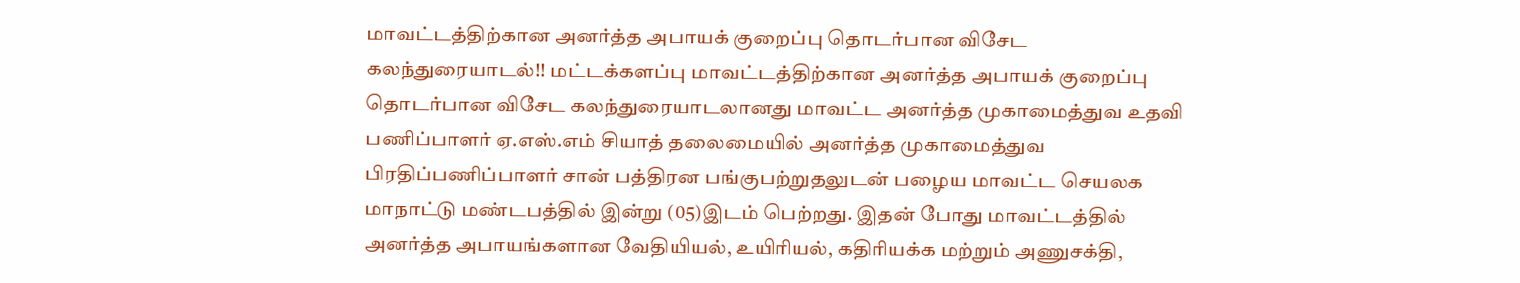மாவட்டத்திற்கான அனர்த்த அபாயக் குறைப்பு தொடர்பான விசேட கலந்துரையாடல்!! மட்டக்களப்பு மாவட்டத்திற்கான அனர்த்த அபாயக் குறைப்பு தொடர்பான விசேட கலந்துரையாடலானது மாவட்ட அனர்த்த முகாமைத்துவ உதவி பணிப்பாளர் ஏ.எஸ்.எம் சியாத் தலைமையில் அனர்த்த முகாமைத்துவ பிரதிப்பணிப்பாளர் சான் பத்திரன பங்குபற்றுதலுடன் பழைய மாவட்ட செயலக மாநாட்டு மண்டபத்தில் இன்று (05)இடம் பெற்றது. இதன் போது மாவட்டத்தில் அனர்த்த அபாயங்களான வேதியியல், உயிரியல், கதிரியக்க மற்றும் அணுசக்தி,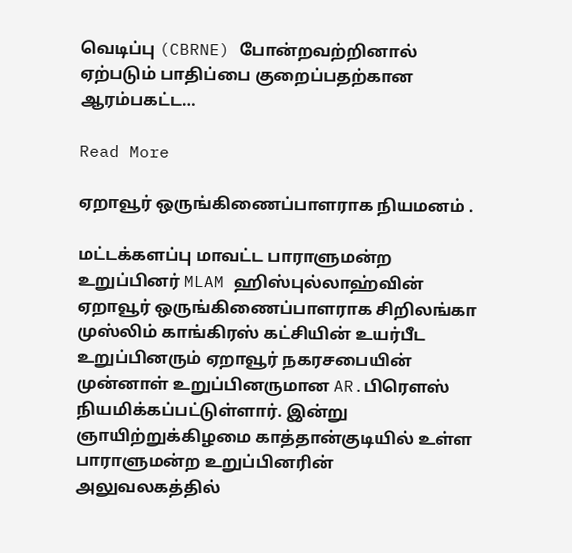வெடிப்பு (CBRNE) போன்றவற்றினால் ஏற்படும் பாதிப்பை குறைப்பதற்கான ஆரம்பகட்ட…

Read More

ஏறாவூர் ஒருங்கிணைப்பாளராக நியமனம் .

மட்டக்களப்பு மாவட்ட பாராளுமன்ற உறுப்பினர் MLAM ஹிஸ்புல்லாஹ்வின் ஏறாவூர் ஒருங்கிணைப்பாளராக சிறிலங்கா முஸ்லிம் காங்கிரஸ் கட்சியின் உயர்பீட உறுப்பினரும் ஏறாவூர் நகரசபையின் முன்னாள் உறுப்பினருமான AR.பிரௌஸ் நியமிக்கப்பட்டுள்ளார். இன்று ஞாயிற்றுக்கிழமை காத்தான்குடியில் உள்ள பாராளுமன்ற உறுப்பினரின் அலுவலகத்தில்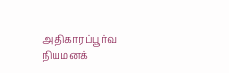அதிகாரப்பூர்வ நியமனக்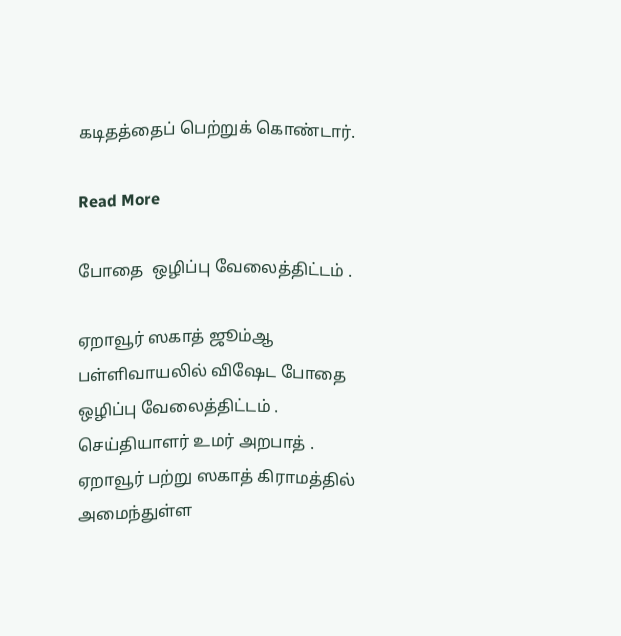கடிதத்தைப் பெற்றுக் கொண்டார்.

Read More

போதை  ஒழிப்பு வேலைத்திட்டம் .

ஏறாவூர் ஸகாத் ஜூம்ஆ பள்ளிவாயலில் விஷேட போதை ஒழிப்பு வேலைத்திட்டம் . செய்தியாளர் உமர் அறபாத் . ஏறாவூர் பற்று ஸகாத் கிராமத்தில் அமைந்துள்ள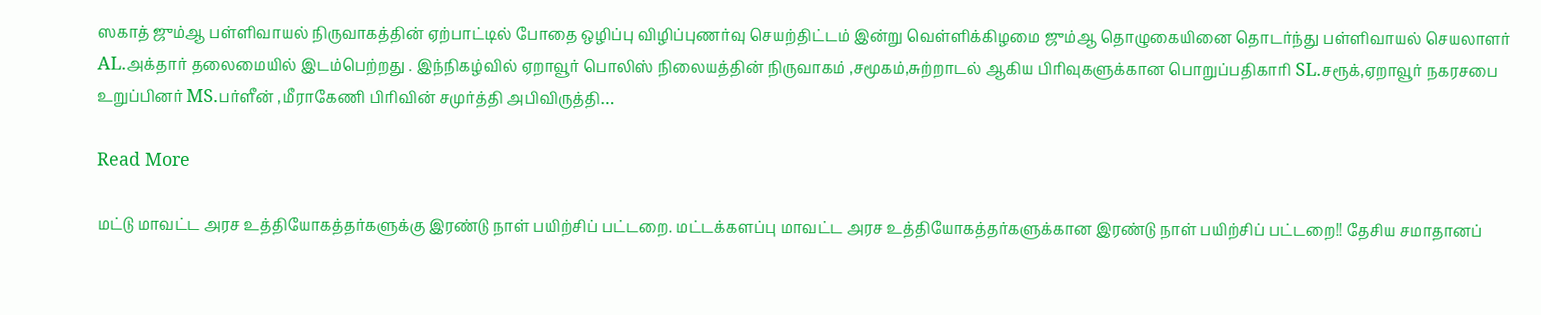ஸகாத் ஜும்ஆ பள்ளிவாயல் நிருவாகத்தின் ஏற்பாட்டில் போதை ஒழிப்பு விழிப்புணர்வு செயற்திட்டம் இன்று வெள்ளிக்கிழமை ஜும்ஆ தொழுகையினை தொடர்ந்து பள்ளிவாயல் செயலாளர் AL.அக்தார் தலைமையில் இடம்பெற்றது . இந்நிகழ்வில் ஏறாவூர் பொலிஸ் நிலையத்தின் நிருவாகம் ,சமூகம்,சுற்றாடல் ஆகிய பிரிவுகளுக்கான பொறுப்பதிகாரி SL.சரூக்,ஏறாவூர் நகரசபை உறுப்பினர் MS.பர்ளீன் ,மீராகேணி பிரிவின் சமுர்த்தி அபிவிருத்தி…

Read More

மட்டு மாவட்ட அரச உத்தியோகத்தர்களுக்கு இரண்டு நாள் பயிற்சிப் பட்டறை. மட்டக்களப்பு மாவட்ட அரச உத்தியோகத்தர்களுக்கான இரண்டு நாள் பயிற்சிப் பட்டறை!! தேசிய சமாதானப்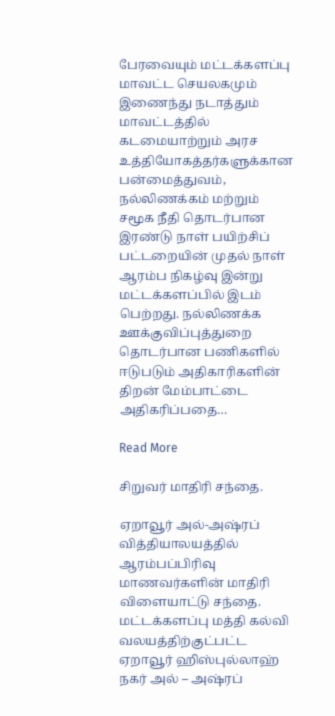பேரவையும் மட்டக்களப்பு மாவட்ட செயலகமும் இணைந்து நடாத்தும் மாவட்டத்தில் கடமையாற்றும் அரச உத்தியோகத்தர்களுக்கான பன்மைத்துவம், நல்லிணக்கம் மற்றும் சமூக நீதி தொடர்பான இரண்டு நாள் பயிற்சிப் பட்டறையின் முதல் நாள் ஆரம்ப நிகழ்வு இன்று மட்டக்களப்பில் இடம் பெற்றது. நல்லிணக்க ஊக்குவிப்புத்துறை தொடர்பான பணிகளில் ஈடுபடும் அதிகாரிகளின் திறன் மேம்பாட்டை அதிகரிப்பதை…

Read More

சிறுவர் மாதிரி சந்தை.

ஏறாவூர் அல்-அஷ்ரப் வித்தியாலயத்தில் ஆரம்பப்பிரிவு மாணவர்களின் மாதிரி விளையாட்டு சந்தை. மட்டக்களப்பு மத்தி கல்வி வலயத்திற்குட்பட்ட ஏறாவூர் ஹிஸ்புல்லாஹ் நகர் அல் – அஷ்ரப்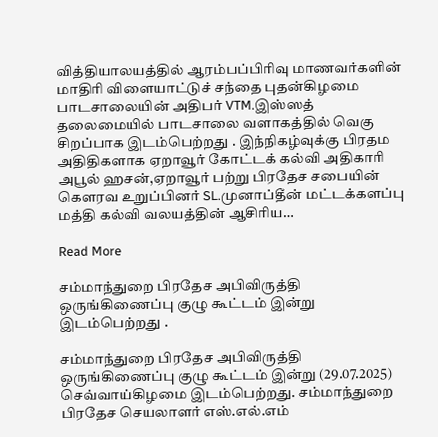வித்தியாலயத்தில் ஆரம்பப்பிரிவு மாணவர்களின் மாதிரி விளையாட்டுச் சந்தை புதன்கிழமை பாடசாலையின் அதிபர் VTM.இஸ்ஸத் தலைமையில் பாடசாலை வளாகத்தில் வெகு சிறப்பாக இடம்பெற்றது . இந்நிகழ்வுக்கு பிரதம அதிதிகளாக ஏறாவூர் கோட்டக் கல்வி அதிகாரி அபூல் ஹசன்,ஏறாவூர் பற்று பிரதேச சபையின் கௌரவ உறுப்பினர் SL.முனாப்தீன் மட்டக்களப்பு மத்தி கல்வி வலயத்தின் ஆசிரிய…

Read More

சம்மாந்துறை பிரதேச அபிவிருத்தி ஒருங்கிணைப்பு குழு கூட்டம் இன்று இடம்பெற்றது .

சம்மாந்துறை பிரதேச அபிவிருத்தி ஒருங்கிணைப்பு குழு கூட்டம் இன்று (29.07.2025) செவ்வாய்கிழமை இடம்பெற்றது. சம்மாந்துறை பிரதேச செயலாளர் எஸ்.எல்.எம்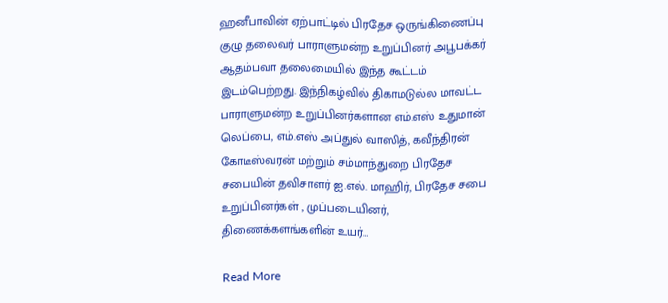ஹனீபாவின் ஏற்பாட்டில் பிரதேச ஒருங்கிணைப்பு குழு தலைவர் பாராளுமன்ற உறுப்பினர் அபூபக்கர் ஆதம்பவா தலைமையில் இந்த கூட்டம் இடம்பெற்றது. இந்நிகழ்வில் திகாமடுல்ல மாவட்ட பாராளுமன்ற உறுப்பினர்களான எம்.எஸ் உதுமான் லெப்பை, எம்.எஸ் அப்துல் வாஸித், கவீந்திரன் கோடீஸ்வரன் மற்றும் சம்மாந்துறை பிரதேச சபையின் தவிசாளர் ஐ.எல். மாஹிர், பிரதேச சபை உறுப்பினர்கள் , முப்படையினர், திணைக்களங்களின் உயர்…

Read More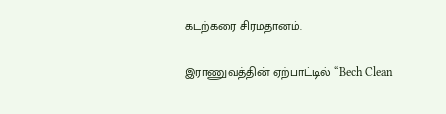கடற்கரை சிரமதானம்.

இராணுவத்தின் ஏற்பாட்டில் “Bech Clean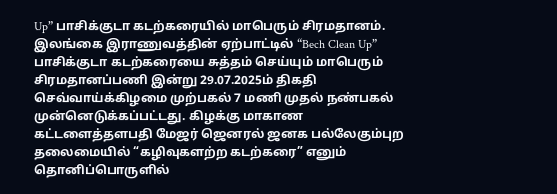Up” பாசிக்குடா கடற்கரையில் மாபெரும் சிரமதானம். இலங்கை இராணுவத்தின் ஏற்பாட்டில் “Bech Clean Up” பாசிக்குடா கடற்கரையை சுத்தம் செய்யும் மாபெரும் சிரமதானப்பணி இன்று 29.07.2025ம் திகதி செவ்வாய்க்கிழமை முற்பகல் 7 மணி முதல் நண்பகல் முன்னெடுக்கப்பட்டது. கிழக்கு மாகாண கட்டளைத்தளபதி மேஜர் ஜெனரல் ஜனக பல்லேகும்புற தலைமையில் “கழிவுகளற்ற கடற்கரை” எனும் தொனிப்பொருளில்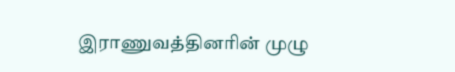இராணுவத்தினரின் முழு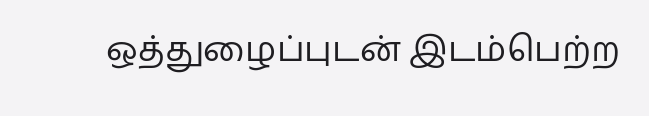ஒத்துழைப்புடன் இடம்பெற்ற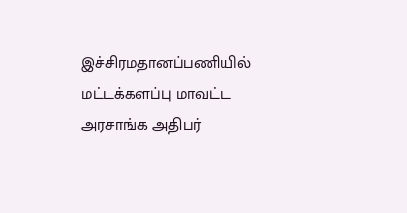இச்சிரமதானப்பணியில் மட்டக்களப்பு மாவட்ட அரசாங்க அதிபர்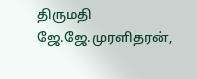திருமதி ஜே.ஜே.முரளிதரன்,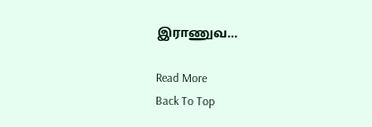இராணுவ…

Read More
Back To Top